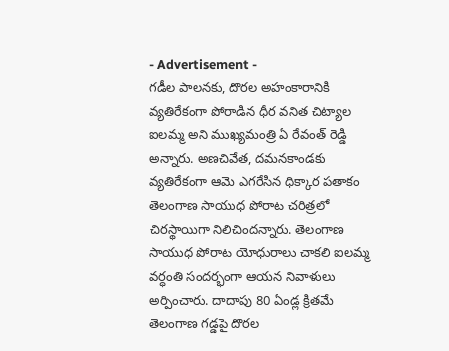- Advertisement -
గడీల పాలనకు, దొరల అహంకారానికి వ్యతిరేకంగా పోరాడిన ధీర వనిత చిట్యాల ఐలమ్మ అని ముఖ్యమంత్రి ఏ రేవంత్ రెడ్డి అన్నారు. అణచివేత, దమనకాండకు వ్యతిరేకంగా ఆమె ఎగరేసిన ధిక్కార పతాకం తెలంగాణ సాయుధ పోరాట చరిత్రలో చిరస్థాయిగా నిలిచిందన్నారు. తెలంగాణ సాయుధ పోరాట యోధురాలు చాకలి ఐలమ్మ వర్ధంతి సందర్భంగా ఆయన నివాళులు అర్పించారు. దాదాపు 80 ఏండ్ల క్రితమే తెలంగాణ గడ్డపై దొరల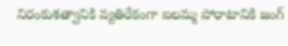నిరంకుశత్వానికి వ్యతిరేకంగా ఐలమ్మ పోరాటానికి జంగ్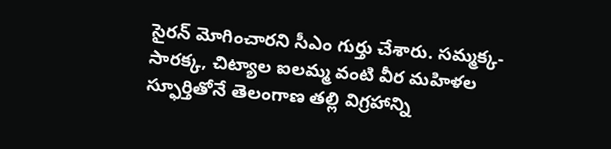సైరన్ మోగించారని సీఎం గుర్తు చేశారు. సమ్మక్క-సారక్క, చిట్యాల ఐలమ్మ వంటి వీర మహిళల స్ఫూర్తితోనే తెలంగాణ తల్లి విగ్రహాన్ని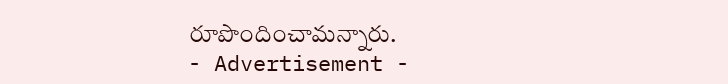రూపొందించామన్నారు.
- Advertisement -